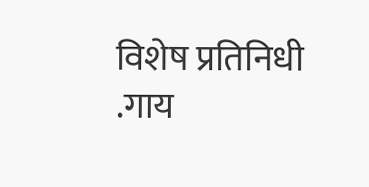विशेष प्रतिनिधी
.गाय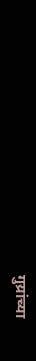गुय्रांच्या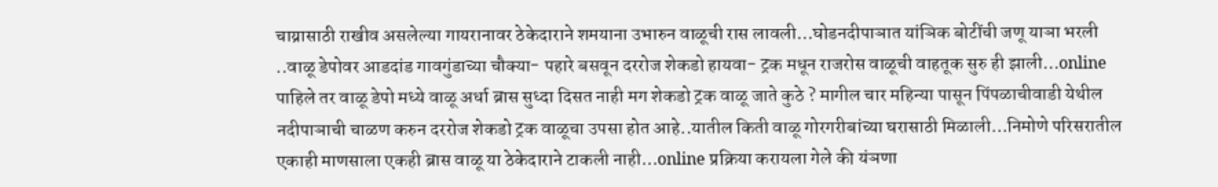चाय्रासाठी राखीव असलेल्या गायरानावर ठेकेदाराने शमयाना उभारुन वाळूची रास लावली…घोडनदीपाञात यांञिक बोटींची जणू याञा भरली ..वाळू डेपोवर आडदांड गावगुंडाच्या चौक्या- पहारे बसवून दररोज शेकडो हायवा- ट्रक मधून राजरोस वाळूची वाहतूक सुरु ही झाली…online पाहिले तर वाळू डेपो मध्ये वाळू अर्धा ब्रास सुध्दा दिसत नाही मग शेकडो ट्रक वाळू जाते कुठे ? मागील चार महिन्या पासून पिंपळाचीवाडी येथील नदीपाञाची चाळण करुन दररोज शेकडो ट्रक वाळूचा उपसा होत आहे..यातील किती वाळू गोरगरीबांच्या घरासाठी मिळाली…निमोणे परिसरातील एकाही माणसाला एकही ब्रास वाळू या ठेकेदाराने टाकली नाही…online प्रक्रिया करायला गेले की यंञणा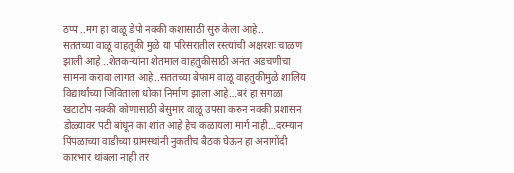ठप्प ..मग हा वाळू डेपो नक्की कशासाठी सुरु केला आहे..
सततच्या वाळू वाहतूकी मुळे या परिसरातील रस्त्यांची अक्षरशः चाळण झाली आहे ..शेतकऱ्यांना शेतमाल वाहतुकीसाठी अनंत अडचणीचा सामना करावा लागत आहे..सततच्या बेफाम वाळू वाहतुकीमुळे शालिय विद्यार्थांच्या जिविताला धोका निर्माण झाला आहे…बरं हा सगळा खटाटोप नक्की कोणासाठी बेसुमार वाळू उपसा करुन नक्की प्रशासन डोळ्यावर पटी बांधून का शांत आहे हेच कळायला मार्ग नाही…दरम्यान पिंपळाच्या वाडीच्या ग्रामस्थांनी नुकतीच बैठक घेऊन हा अनागोंदी कारभार थांबला नाही तर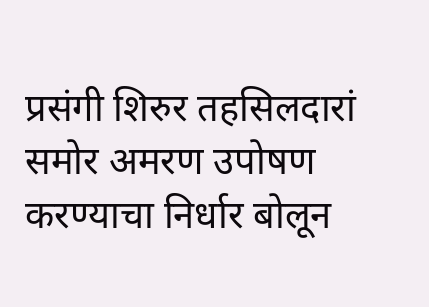प्रसंगी शिरुर तहसिलदारां समोर अमरण उपोषण करण्याचा निर्धार बोलून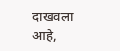दाखवला आहे,